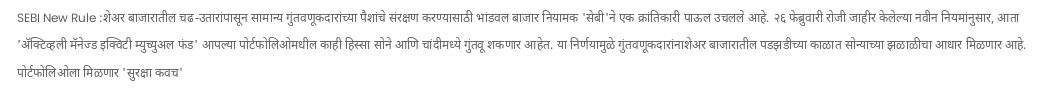SEBI New Rule :शेअर बाजारातील चढ-उतारांपासून सामान्य गुंतवणूकदारांच्या पैशांचे संरक्षण करण्यासाठी भांडवल बाजार नियामक 'सेबी'ने एक क्रांतिकारी पाऊल उचलले आहे. २६ फेब्रुवारी रोजी जाहीर केलेल्या नवीन नियमांनुसार, आता 'ॲक्टिव्हली मॅनेज्ड इक्विटी म्युच्युअल फंड' आपल्या पोर्टफोलिओमधील काही हिस्सा सोने आणि चांदीमध्ये गुंतवू शकणार आहेत. या निर्णयामुळे गुंतवणूकदारांनाशेअर बाजारातील पडझडीच्या काळात सोन्याच्या झळाळीचा आधार मिळणार आहे.
पोर्टफोलिओला मिळणार 'सुरक्षा कवच'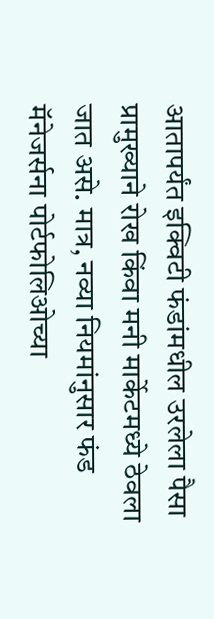आतापर्यंत इक्विटी फंडांमधील उरलेला पैसा प्रामुख्याने रोख किंवा मनी मार्केटमध्ये ठेवला जात असे. मात्र, नव्या नियमांनुसार फंड मॅनेजर्सना पोर्टफोलिओच्या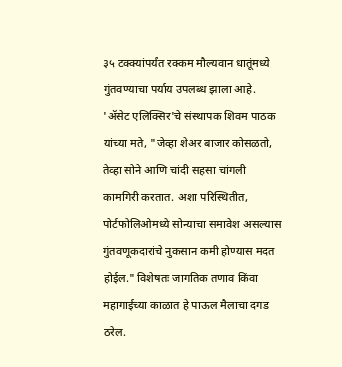३५ टक्क्यांपर्यंत रक्कम मौल्यवान धातूंमध्ये गुंतवण्याचा पर्याय उपलब्ध झाला आहे.
'ॲसेट एलिक्सिर'चे संस्थापक शिवम पाठक यांच्या मते, "जेव्हा शेअर बाजार कोसळतो, तेव्हा सोने आणि चांदी सहसा चांगली कामगिरी करतात. अशा परिस्थितीत, पोर्टफोलिओमध्ये सोन्याचा समावेश असल्यास गुंतवणूकदारांचे नुकसान कमी होण्यास मदत होईल." विशेषतः जागतिक तणाव किंवा महागाईच्या काळात हे पाऊल मैलाचा दगड ठरेल.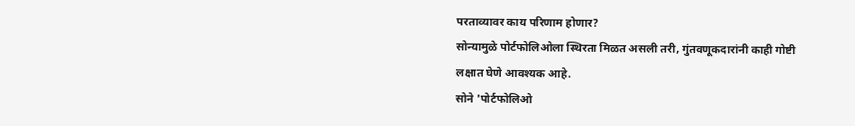परताव्यावर काय परिणाम होणार?
सोन्यामुळे पोर्टफोलिओला स्थिरता मिळत असली तरी, गुंतवणूकदारांनी काही गोष्टी लक्षात घेणे आवश्यक आहे.
सोने 'पोर्टफोलिओ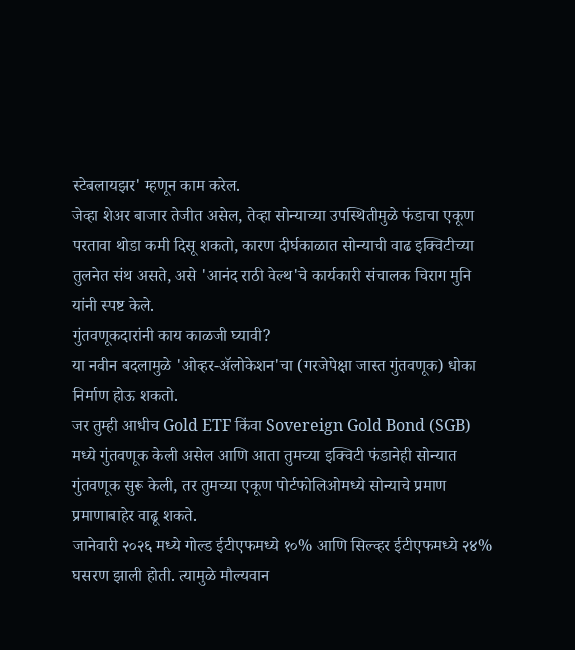स्टेबलायझर' म्हणून काम करेल.
जेव्हा शेअर बाजार तेजीत असेल, तेव्हा सोन्याच्या उपस्थितीमुळे फंडाचा एकूण परतावा थोडा कमी दिसू शकतो, कारण दीर्घकाळात सोन्याची वाढ इक्विटीच्या तुलनेत संथ असते, असे 'आनंद राठी वेल्थ'चे कार्यकारी संचालक चिराग मुनि यांनी स्पष्ट केले.
गुंतवणूकदारांनी काय काळजी घ्यावी?
या नवीन बदलामुळे 'ओव्हर-ॲलोकेशन'चा (गरजेपेक्षा जास्त गुंतवणूक) धोका निर्माण होऊ शकतो.
जर तुम्ही आधीच Gold ETF किंवा Sovereign Gold Bond (SGB) मध्ये गुंतवणूक केली असेल आणि आता तुमच्या इक्विटी फंडानेही सोन्यात गुंतवणूक सुरू केली, तर तुमच्या एकूण पोर्टफोलिओमध्ये सोन्याचे प्रमाण प्रमाणाबाहेर वाढू शकते.
जानेवारी २०२६ मध्ये गोल्ड ईटीएफमध्ये १०% आणि सिल्व्हर ईटीएफमध्ये २४% घसरण झाली होती. त्यामुळे मौल्यवान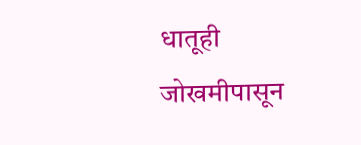धातूही जोखमीपासून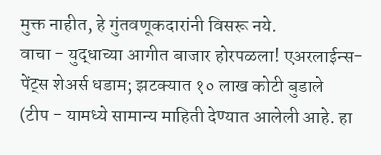मुक्त नाहीत, हे गुंतवणूकदारांनी विसरू नये.
वाचा - युद्धाच्या आगीत बाजार होरपळला! एअरलाईन्स-पेंट्स शेअर्स धडाम; झटक्यात १० लाख कोटी बुडाले
(टीप - यामध्ये सामान्य माहिती देण्यात आलेली आहे. हा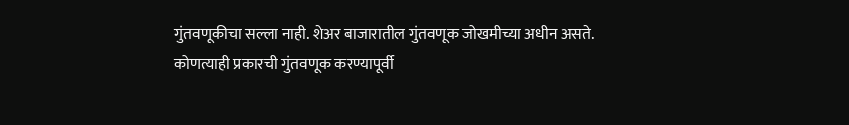गुंतवणूकीचा सल्ला नाही. शेअर बाजारातील गुंतवणूक जोखमीच्या अधीन असते. कोणत्याही प्रकारची गुंतवणूक करण्यापूर्वी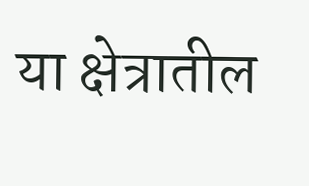या क्षेत्रातील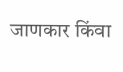जाणकार किंवा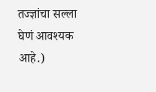तज्ज्ञांचा सल्ला घेणं आवश्यक आहे.)